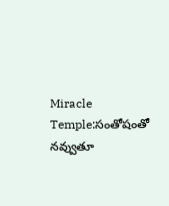Miracle Temple:సంతోషంతో నవ్వుతూ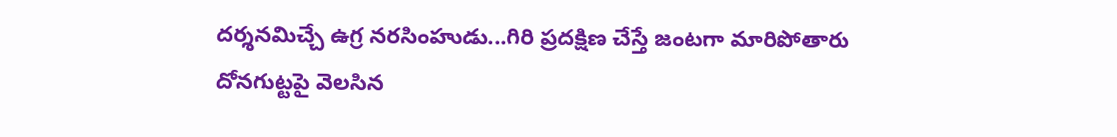దర్శనమిచ్చే ఉగ్ర నరసింహుడు...గిరి ప్రదక్షిణ చేస్తే జంటగా మారిపోతారు
దోనగుట్టపై వెలసిన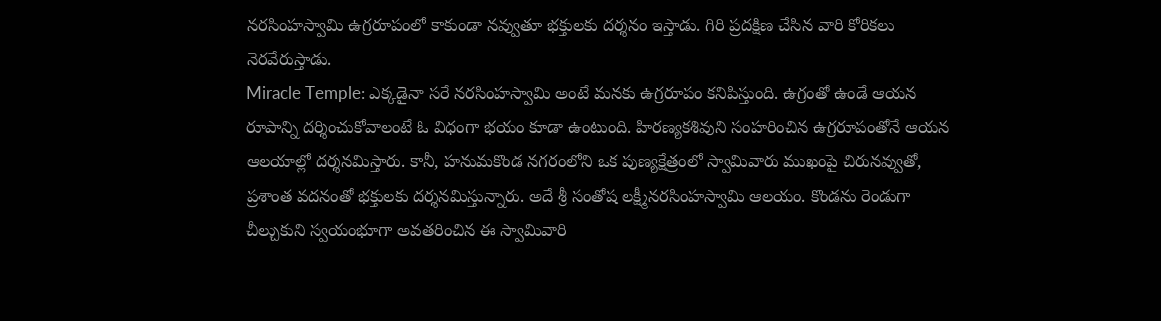నరసింహస్వామి ఉగ్రరూపంలో కాకుండా నవ్వుతూ భక్తులకు దర్శనం ఇస్తాడు. గిరి ప్రదక్షిణ చేసిన వారి కోరికలు నెరవేరుస్తాడు.
Miracle Temple: ఎక్కడైనా సరే నరసింహస్వామి అంటే మనకు ఉగ్రరూపం కనిపిస్తుంది. ఉగ్రంతో ఉండే ఆయన రూపాన్ని దర్శించుకోవాలంటే ఓ విధంగా భయం కూడా ఉంటుంది. హిరణ్యకశివుని సంహరించిన ఉగ్రరూపంతోనే ఆయన ఆలయాల్లో దర్శనమిస్తారు. కానీ, హనుమకొండ నగరంలోని ఒక పుణ్యక్షేత్రంలో స్వామివారు ముఖంపై చిరునవ్వుతో, ప్రశాంత వదనంతో భక్తులకు దర్శనమిస్తున్నారు. అదే శ్రీ సంతోష లక్ష్మీనరసింహస్వామి ఆలయం. కొండను రెండుగా చీల్చుకుని స్వయంభూగా అవతరించిన ఈ స్వామివారి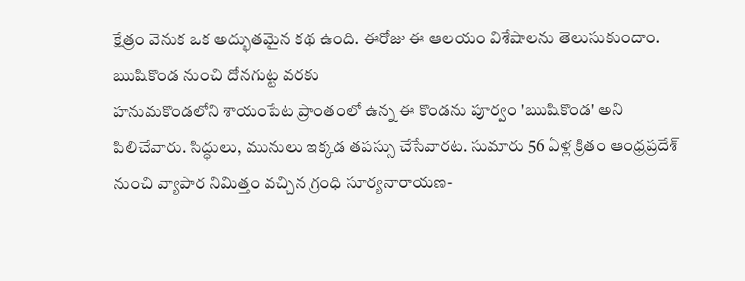క్షేత్రం వెనుక ఒక అద్భుతమైన కథ ఉంది. ఈరోజు ఈ ఆలయం విశేషాలను తెలుసుకుందాం.
ఋషికొండ నుంచి దోనగుట్ట వరకు
హనుమకొండలోని శాయంపేట ప్రాంతంలో ఉన్న ఈ కొండను పూర్వం 'ఋషికొండ' అని పిలిచేవారు. సిద్ధులు, మునులు ఇక్కడ తపస్సు చేసేవారట. సుమారు 56 ఏళ్ల క్రితం ఆంధ్రప్రదేశ్ నుంచి వ్యాపార నిమిత్తం వచ్చిన గ్రంధి సూర్యనారాయణ-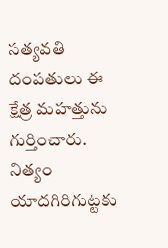సత్యవతి దంపతులు ఈ క్షేత్ర మహత్తును గుర్తించారు. నిత్యం యాదగిరిగుట్టకు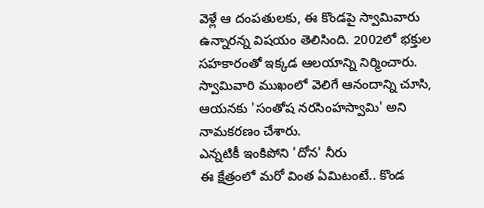వెళ్లే ఆ దంపతులకు, ఈ కొండపై స్వామివారు ఉన్నారన్న విషయం తెలిసింది. 2002లో భక్తుల సహకారంతో ఇక్కడ ఆలయాన్ని నిర్మించారు. స్వామివారి ముఖంలో వెలిగే ఆనందాన్ని చూసి, ఆయనకు 'సంతోష నరసింహస్వామి' అని నామకరణం చేశారు.
ఎన్నటికీ ఇంకిపోని 'దోన' నీరు
ఈ క్షేత్రంలో మరో వింత ఏమిటంటే.. కొండ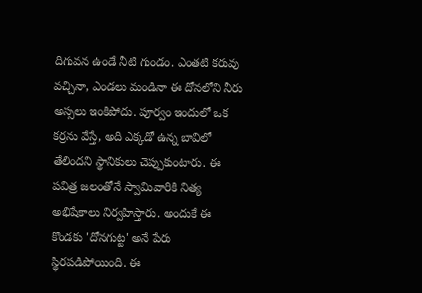దిగువన ఉండే నీటి గుండం. ఎంతటి కరువు వచ్చినా, ఎండలు మండినా ఈ దోనలోని నీరు అస్సలు ఇంకిపోదు. పూర్వం ఇందులో ఒక కర్రను వేస్తే, అది ఎక్కడో ఉన్న బావిలో తేలిందని స్థానికులు చెప్పుకుంటారు. ఈ పవిత్ర జలంతోనే స్వామివారికి నిత్య అభిషేకాలు నిర్వహిస్తారు. అందుకే ఈ కొండకు 'దోనగుట్ట' అనే పేరు స్థిరపడిపోయింది. ఈ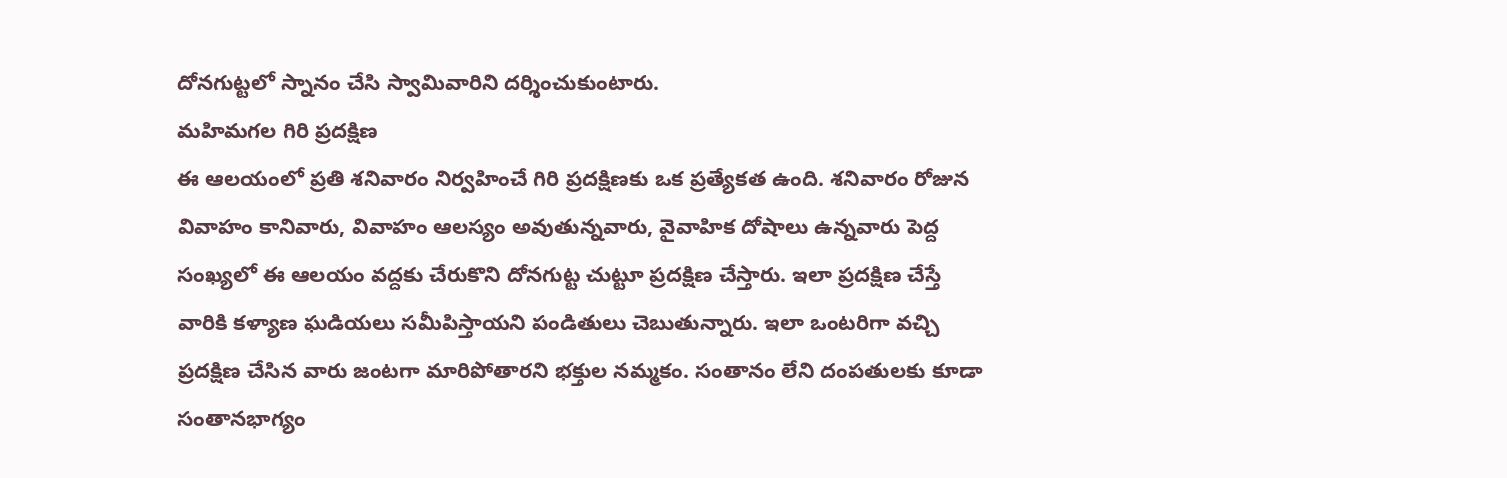దోనగుట్టలో స్నానం చేసి స్వామివారిని దర్శించుకుంటారు.
మహిమగల గిరి ప్రదక్షిణ
ఈ ఆలయంలో ప్రతి శనివారం నిర్వహించే గిరి ప్రదక్షిణకు ఒక ప్రత్యేకత ఉంది. శనివారం రోజున వివాహం కానివారు, వివాహం ఆలస్యం అవుతున్నవారు, వైవాహిక దోషాలు ఉన్నవారు పెద్ద సంఖ్యలో ఈ ఆలయం వద్దకు చేరుకొని దోనగుట్ట చుట్టూ ప్రదక్షిణ చేస్తారు. ఇలా ప్రదక్షిణ చేస్తే వారికి కళ్యాణ ఘడియలు సమీపిస్తాయని పండితులు చెబుతున్నారు. ఇలా ఒంటరిగా వచ్చి ప్రదక్షిణ చేసిన వారు జంటగా మారిపోతారని భక్తుల నమ్మకం. సంతానం లేని దంపతులకు కూడా సంతానభాగ్యం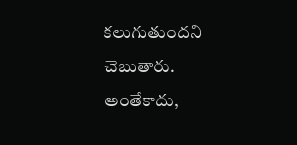కలుగుతుందని చెబుతారు. అంతేకాదు,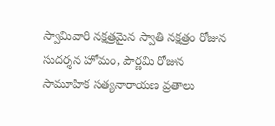స్వామివారి నక్షత్రమైన స్వాతి నక్షత్రం రోజున సుదర్శన హోమం, పౌర్ణమి రోజున సామూహిక సత్యనారాయణ వ్రతాలు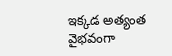ఇక్కడ అత్యంత వైభవంగా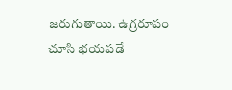జరుగుతాయి. ఉగ్రరూపం చూసి భయపడే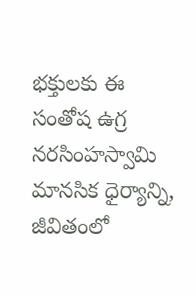భక్తులకు ఈ సంతోష ఉగ్ర నరసింహస్వామి మానసిక ధైర్యాన్ని, జీవితంలో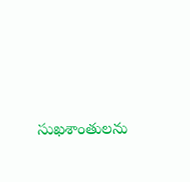సుఖశాంతులను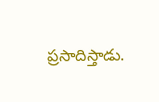ప్రసాదిస్తాడు.